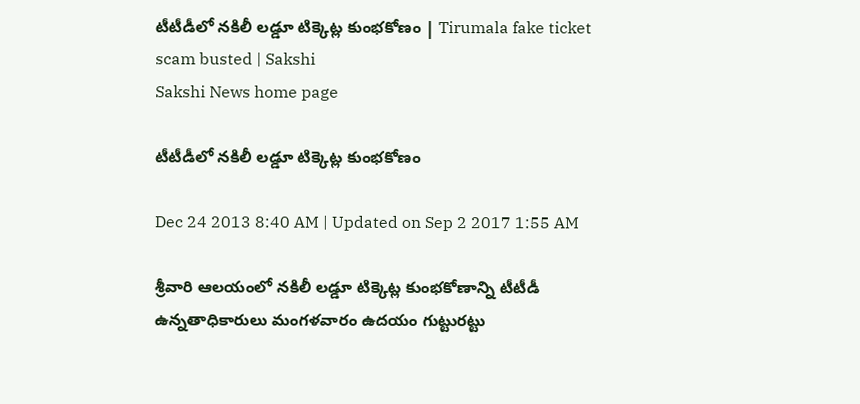టీటీడీలో నకిలీ లడ్డూ టిక్కెట్ల కుంభకోణం | Tirumala fake ticket scam busted | Sakshi
Sakshi News home page

టీటీడీలో నకిలీ లడ్డూ టిక్కెట్ల కుంభకోణం

Dec 24 2013 8:40 AM | Updated on Sep 2 2017 1:55 AM

శ్రీవారి ఆలయంలో నకిలీ లడ్డూ టిక్కెట్ల కుంభకోణాన్ని టీటీడీ ఉన్నతాధికారులు మంగళవారం ఉదయం గుట్టురట్టు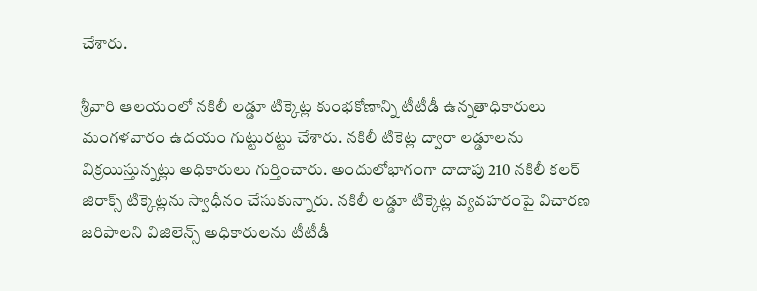చేశారు.

శ్రీవారి ఆలయంలో నకిలీ లడ్డూ టిక్కెట్ల కుంభకోణాన్ని టీటీడీ ఉన్నతాధికారులు మంగళవారం ఉదయం గుట్టురట్టు చేశారు. నకిలీ టికెట్ల ద్వారా లడ్డూలను విక్రయిస్తున్నట్లు అధికారులు గుర్తించారు. అందులోభాగంగా దాదాపు 210 నకిలీ కలర్ జిరాక్స్ టిక్కెట్లను స్వాధీనం చేసుకున్నారు. నకిలీ లడ్డూ టిక్కెట్ల వ్యవహరంపై విచారణ జరిపాలని విజిలెన్స్ అధికారులను టీటీడీ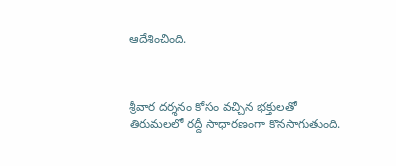ఆదేశించింది.



శ్రీవార దర్శనం కోసం వచ్చిన భక్తులతో తిరుమలలో రద్దీ సాధారణంగా కొనసాగుతుంది.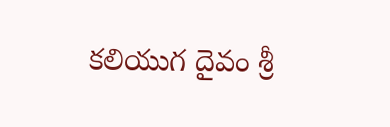కలియుగ దైవం శ్రీ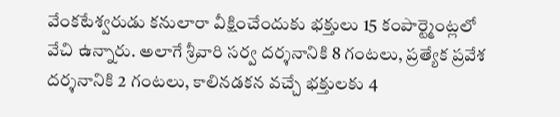వేంకటేశ్వరుడు కనులారా వీక్షించేందుకు భక్తులు 15 కంపార్ట్మెంట్లలో వేచి ఉన్నారు. అలాగే శ్రీవారి సర్వ దర్శనానికి 8 గంటలు, ప్రత్యేక ప్రవేశ దర్శనానికి 2 గంటలు, కాలినడకన వచ్చే భక్తులకు 4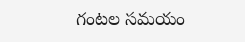గంటల సమయం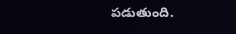పడుతుంది.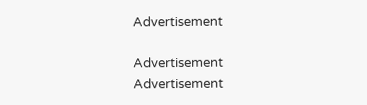Advertisement

Advertisement
Advertisement